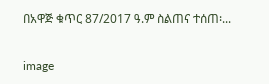በአዋጅ ቁጥር 87/2017 ዓ.ም ስልጠና ተሰጠ፡...

image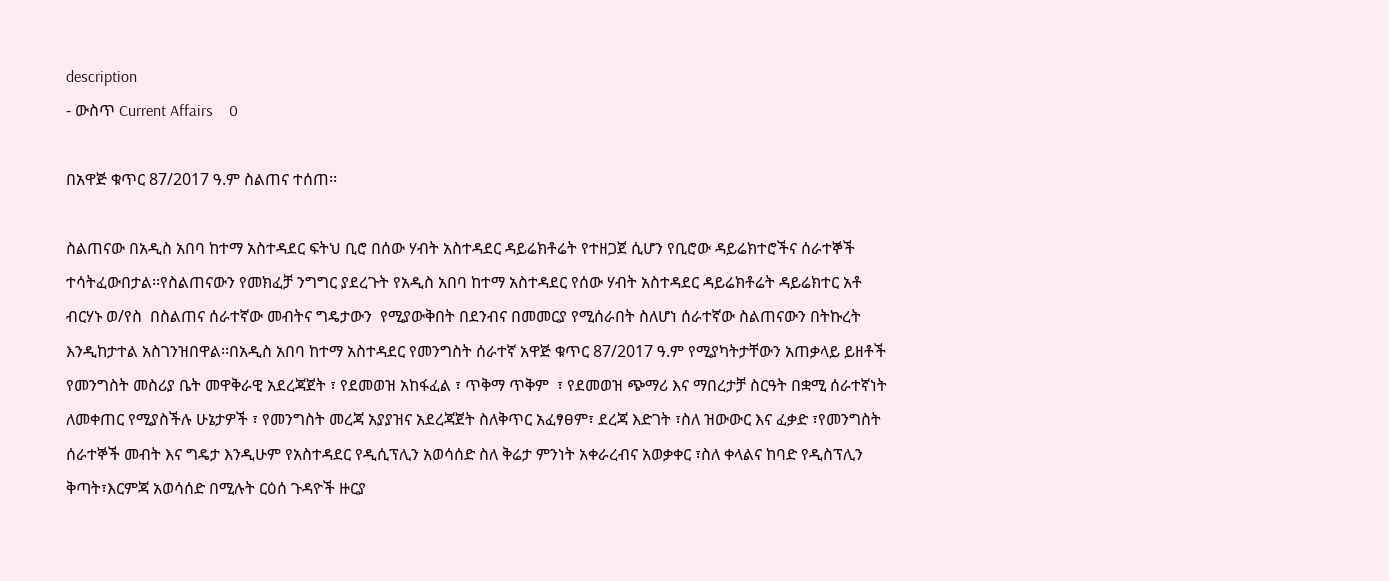description
- ውስጥ Current Affairs    0

በአዋጅ ቁጥር 87/2017 ዓ.ም ስልጠና ተሰጠ፡፡

ስልጠናው በአዲስ አበባ ከተማ አስተዳደር ፍትህ ቢሮ በሰው ሃብት አስተዳደር ዳይሬክቶሬት የተዘጋጀ ሲሆን የቢሮው ዳይሬክተሮችና ሰራተኞች  ተሳትፈውበታል፡፡የስልጠናውን የመክፈቻ ንግግር ያደረጉት የአዲስ አበባ ከተማ አስተዳደር የሰው ሃብት አስተዳደር ዳይሬክቶሬት ዳይሬክተር አቶ ብርሃኑ ወ/የስ  በስልጠና ሰራተኛው መብትና ግዴታውን  የሚያውቅበት በደንብና በመመርያ የሚሰራበት ስለሆነ ሰራተኛው ስልጠናውን በትኩረት እንዲከታተል አስገንዝበዋል፡፡በአዲስ አበባ ከተማ አስተዳደር የመንግስት ሰራተኛ አዋጅ ቁጥር 87/2017 ዓ.ም የሚያካትታቸውን አጠቃላይ ይዘቶች  የመንግስት መስሪያ ቤት መዋቅራዊ አደረጃጀት ፣ የደመወዝ አከፋፈል ፣ ጥቅማ ጥቅም  ፣ የደመወዝ ጭማሪ እና ማበረታቻ ስርዓት በቋሚ ሰራተኛነት ለመቀጠር የሚያስችሉ ሁኔታዎች ፣ የመንግስት መረጃ አያያዝና አደረጃጀት ስለቅጥር አፈፃፀም፣ ደረጃ እድገት ፣ስለ ዝውውር እና ፈቃድ ፣የመንግስት ሰራተኞች መብት እና ግዴታ እንዲሁም የአስተዳደር የዲሲፕሊን አወሳሰድ ስለ ቅሬታ ምንነት አቀራረብና አወቃቀር ፣ስለ ቀላልና ከባድ የዲስፕሊን ቅጣት፣እርምጃ አወሳሰድ በሚሉት ርዕሰ ጉዳዮች ዙርያ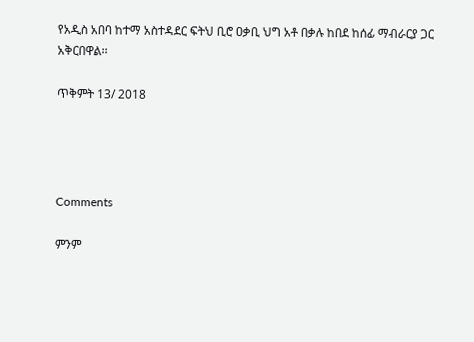የአዲስ አበባ ከተማ አስተዳደር ፍትህ ቢሮ ዐቃቢ ህግ አቶ በቃሉ ከበደ ከሰፊ ማብራርያ ጋር አቅርበዋል፡፡

ጥቅምት 13/ 2018




Comments

ምንም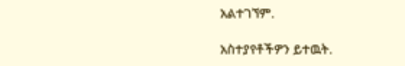አልተገኘም.

አስተያየቶችዎን ይተዉት.